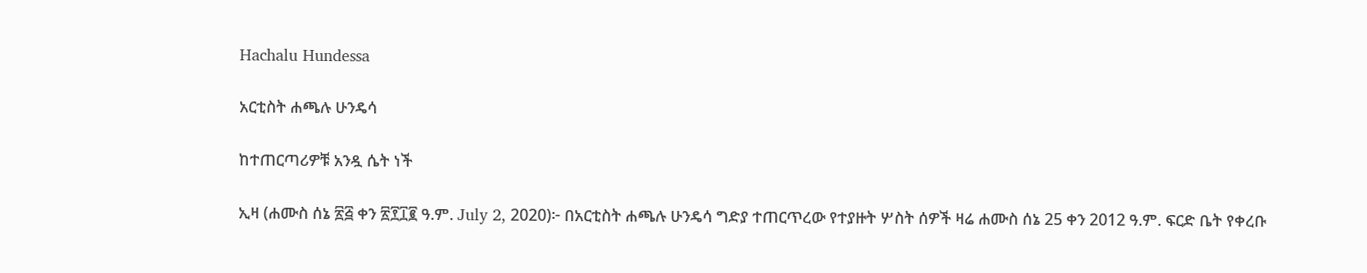Hachalu Hundessa

አርቲስት ሐጫሉ ሁንዴሳ

ከተጠርጣሪዎቹ አንዷ ሴት ነች

ኢዛ (ሐሙስ ሰኔ ፳፭ ቀን ፳፻፲፪ ዓ.ም. July 2, 2020)፦ በአርቲስት ሐጫሉ ሁንዴሳ ግድያ ተጠርጥረው የተያዙት ሦስት ሰዎች ዛሬ ሐሙስ ሰኔ 25 ቀን 2012 ዓ.ም. ፍርድ ቤት የቀረቡ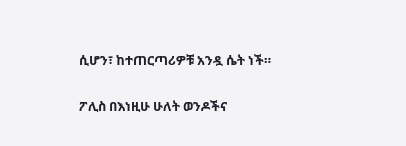ሲሆን፣ ከተጠርጣሪዎቹ አንዷ ሴት ነች።

ፖሊስ በእነዚሁ ሁለት ወንዶችና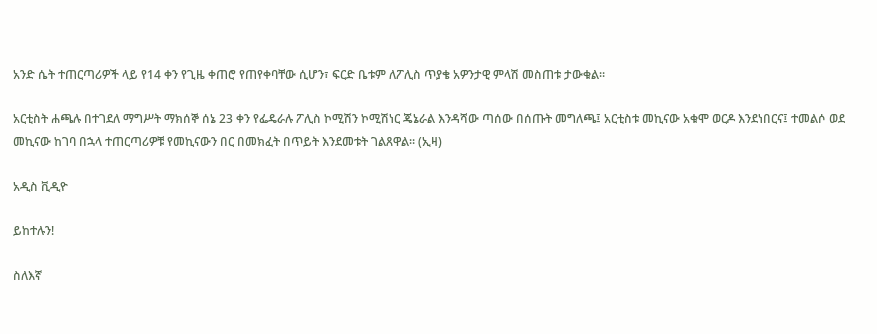አንድ ሴት ተጠርጣሪዎች ላይ የ14 ቀን የጊዜ ቀጠሮ የጠየቀባቸው ሲሆን፣ ፍርድ ቤቱም ለፖሊስ ጥያቄ አዎንታዊ ምላሽ መስጠቱ ታውቁል።

አርቲስት ሐጫሉ በተገደለ ማግሥት ማክሰኞ ሰኔ 23 ቀን የፌዴራሉ ፖሊስ ኮሚሽን ኮሚሽነር ጄኔራል እንዳሻው ጣሰው በሰጡት መግለጫ፤ አርቲስቱ መኪናው አቁሞ ወርዶ እንደነበርና፤ ተመልሶ ወደ መኪናው ከገባ በኋላ ተጠርጣሪዎቹ የመኪናውን በር በመክፈት በጥይት እንደመቱት ገልጸዋል። (ኢዛ)

አዲስ ቪዲዮ

ይከተሉን!

ስለእኛ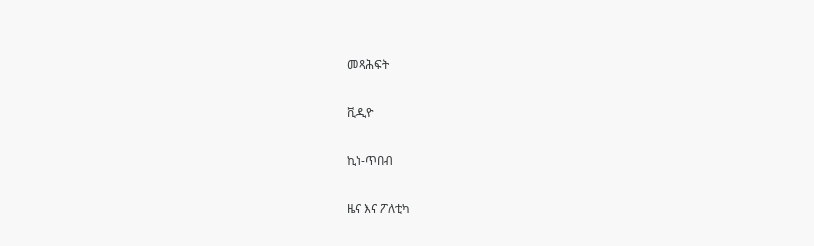መጻሕፍት

ቪዲዮ

ኪነ-ጥበብ

ዜና እና ፖለቲካ